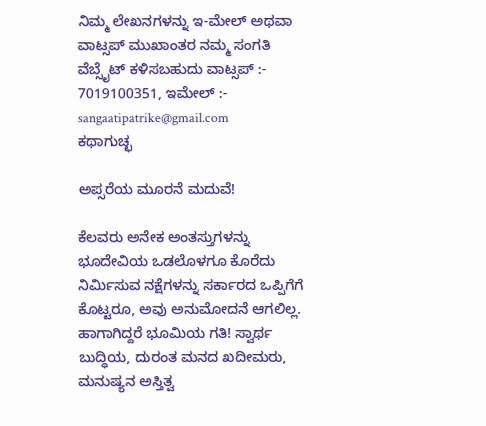ನಿಮ್ಮ ಲೇಖನಗಳನ್ನು ಇ-ಮೇಲ್ ಅಥವಾ ವಾಟ್ಸಪ್ ಮುಖಾಂತರ ನಮ್ಮ ಸಂಗತಿ ವೆಬ್ಸೈಟ್ ಕಳಿಸಬಹುದು ವಾಟ್ಸಪ್‌ :- 7019100351, ಇಮೇಲ್ :- sangaatipatrike@gmail.com
ಕಥಾಗುಚ್ಛ

ಅಪ್ಸರೆಯ ಮೂರನೆ ಮದುವೆ!

ಕೆಲವರು ಅನೇಕ ಅಂತಸ್ತುಗಳನ್ನು ಭೂದೇವಿಯ ಒಡಲೊಳಗೂ ಕೊರೆದು ನಿರ್ಮಿಸುವ ನಕ್ಷೆಗಳನ್ನು ಸರ್ಕಾರದ ಒಪ್ಪಿಗೆಗೆ ಕೊಟ್ಟರೂ, ಅವು ಅನುಮೋದನೆ ಆಗಲಿಲ್ಲ. ಹಾಗಾಗಿದ್ದರೆ ಭೂಮಿಯ ಗತಿ! ಸ್ವಾರ್ಥ ಬುದ್ಧಿಯ, ದುರಂತ ಮನದ ಖದೀಮರು, ಮನುಷ್ಯನ ಅಸ್ತಿತ್ವ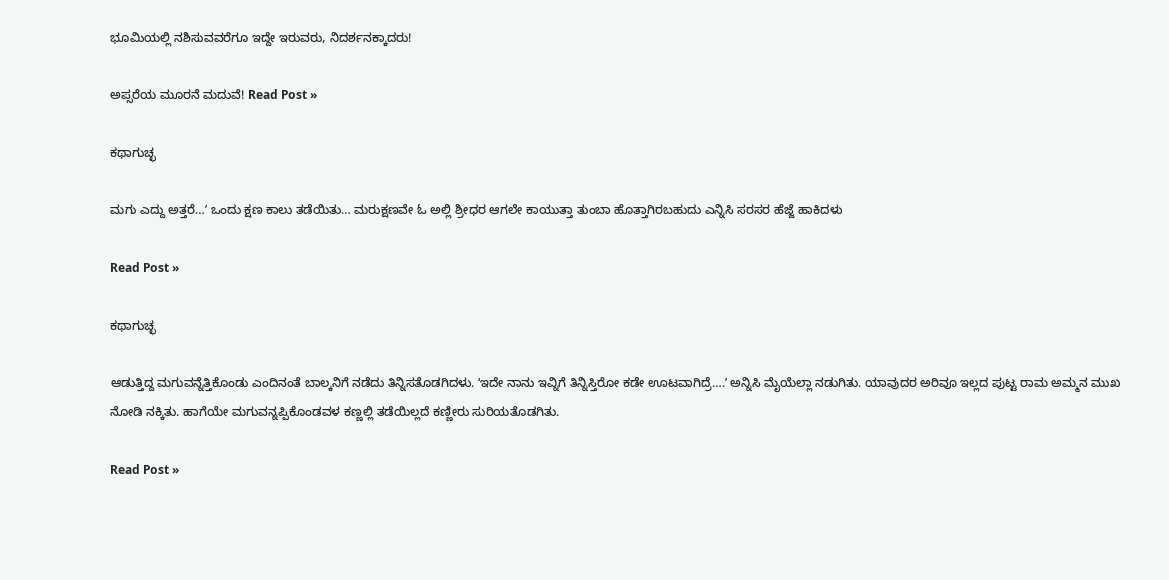ಭೂಮಿಯಲ್ಲಿ ನಶಿಸುವವರೆಗೂ ಇದ್ದೇ ಇರುವರು, ನಿದರ್ಶನಕ್ಕಾದರು!

ಅಪ್ಸರೆಯ ಮೂರನೆ ಮದುವೆ! Read Post »

ಕಥಾಗುಚ್ಛ

ಮಗು ಎದ್ದು ಅತ್ತರೆ…ʼ ಒಂದು ಕ್ಷಣ ಕಾಲು ತಡೆಯಿತು… ಮರುಕ್ಷಣವೇ ಓ ಅಲ್ಲಿ ಶ್ರೀಧರ ಆಗಲೇ ಕಾಯುತ್ತಾ ತುಂಬಾ ಹೊತ್ತಾಗಿರಬಹುದು ಎನ್ನಿಸಿ ಸರಸರ ಹೆಜ್ಜೆ ಹಾಕಿದಳು

Read Post »

ಕಥಾಗುಚ್ಛ

ಆಡುತ್ತಿದ್ದ ಮಗುವನ್ನೆತ್ತಿಕೊಂಡು ಎಂದಿನಂತೆ ಬಾಲ್ಕನಿಗೆ ನಡೆದು ತಿನ್ನಿಸತೊಡಗಿದಳು. ʻಇದೇ ನಾನು ಇವ್ನಿಗೆ ತಿನ್ನಿಸ್ತಿರೋ ಕಡೇ ಊಟವಾಗಿದ್ರೆ….ʼ ಅನ್ನಿಸಿ ಮೈಯೆಲ್ಲಾ ನಡುಗಿತು. ಯಾವುದರ ಅರಿವೂ ಇಲ್ಲದ ಪುಟ್ಟ ರಾಮ ಅಮ್ಮನ ಮುಖ ನೋಡಿ ನಕ್ಕಿತು. ಹಾಗೆಯೇ ಮಗುವನ್ನಪ್ಪಿಕೊಂಡವಳ ಕಣ್ಣಲ್ಲಿ ತಡೆಯಿಲ್ಲದೆ ಕಣ್ಣೀರು ಸುರಿಯತೊಡಗಿತು.

Read Post »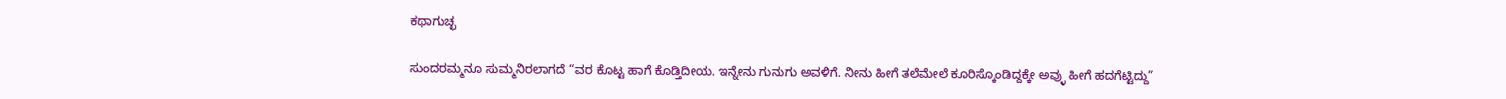ಕಥಾಗುಚ್ಛ

ಸುಂದರಮ್ಮನೂ ಸುಮ್ಮನಿರಲಾಗದೆ “ವರ ಕೊಟ್ಟ ಹಾಗೆ ಕೊಡ್ತಿದೀಯ. ಇನ್ನೇನು ಗುನುಗು ಅವಳಿಗೆ. ನೀನು ಹೀಗೆ ತಲೆಮೇಲೆ ಕೂರಿಸ್ಕೊಂಡಿದ್ದಕ್ಕೇ ಅವ್ಳು ಹೀಗೆ ಹದಗೆಟ್ಟಿದ್ದು”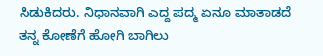ಸಿಡುಕಿದರು. ನಿಧಾನವಾಗಿ ಎದ್ದ ಪದ್ಮ ಏನೂ ಮಾತಾಡದೆ ತನ್ನ ಕೋಣೆಗೆ ಹೋಗಿ ಬಾಗಿಲು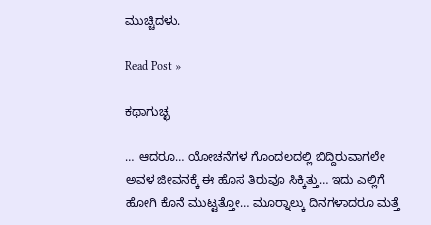ಮುಚ್ಚಿದಳು.

Read Post »

ಕಥಾಗುಚ್ಛ

… ಆದರೂ… ಯೋಚನೆಗಳ ಗೊಂದಲದಲ್ಲಿ ಬಿದ್ದಿರುವಾಗಲೇ ಅವಳ ಜೀವನಕ್ಕೆ ಈ ಹೊಸ ತಿರುವೂ ಸಿಕ್ಕಿತ್ತು… ಇದು ಎಲ್ಲಿಗೆ ಹೋಗಿ ಕೊನೆ ಮುಟ್ಟತ್ತೋ… ಮೂರ‍್ನಾಲ್ಕು ದಿನಗಳಾದರೂ ಮತ್ತೆ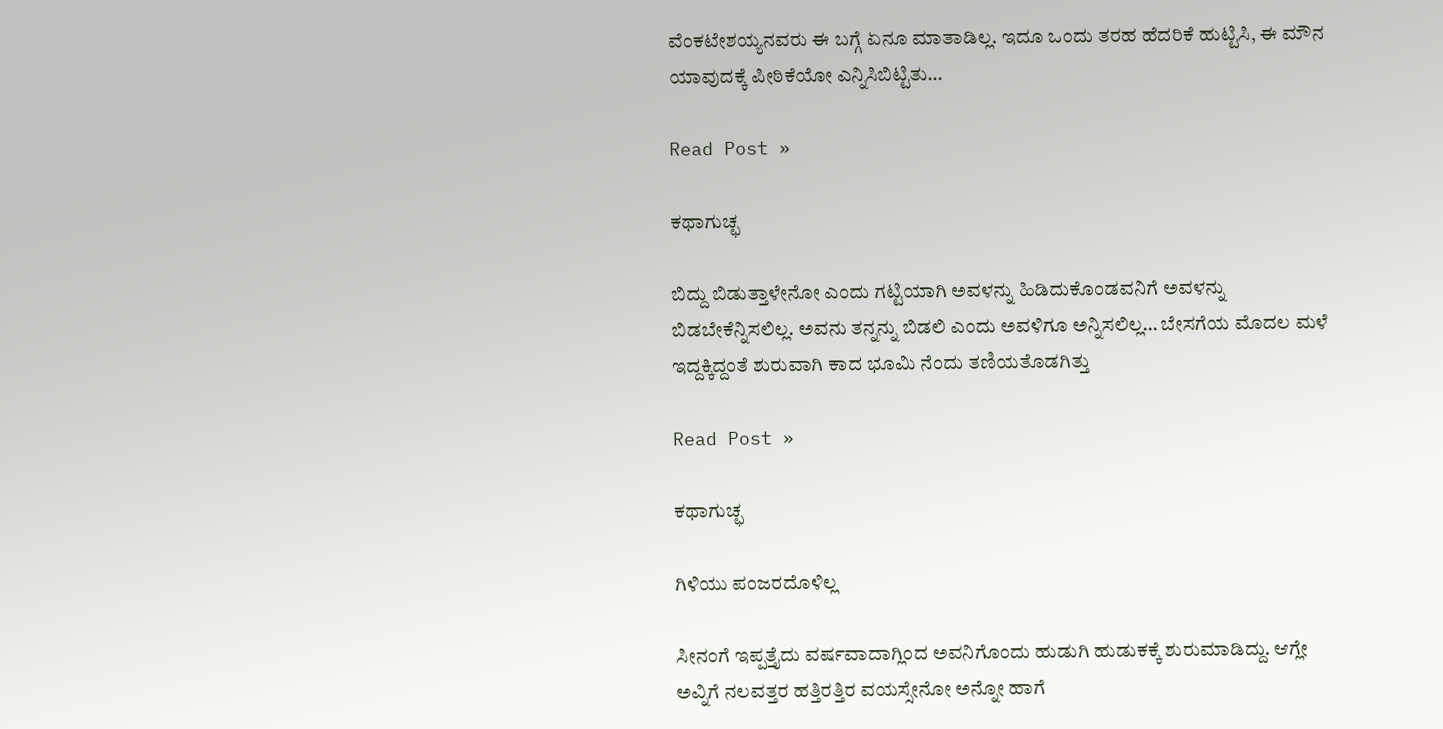ವೆಂಕಟೇಶಯ್ಯನವರು ಈ ಬಗ್ಗೆ ಏನೂ ಮಾತಾಡಿಲ್ಲ. ಇದೂ ಒಂದು ತರಹ ಹೆದರಿಕೆ ಹುಟ್ಟಿಸಿ, ಈ ಮೌನ ಯಾವುದಕ್ಕೆ ಪೀಠಿಕೆಯೋ ಎನ್ನಿಸಿಬಿಟ್ಟಿತು…

Read Post »

ಕಥಾಗುಚ್ಛ

ಬಿದ್ದು ಬಿಡುತ್ತಾಳೇನೋ ಎಂದು ಗಟ್ಟಿಯಾಗಿ ಅವಳನ್ನು ಹಿಡಿದುಕೊಂಡವನಿಗೆ ಅವಳನ್ನು ಬಿಡಬೇಕೆನ್ನಿಸಲಿಲ್ಲ. ಅವನು ತನ್ನನ್ನು ಬಿಡಲಿ ಎಂದು ಅವಳಿಗೂ ಅನ್ನಿಸಲಿಲ್ಲ… ಬೇಸಗೆಯ ಮೊದಲ ಮಳೆ ಇದ್ದಕ್ಕಿದ್ದಂತೆ ಶುರುವಾಗಿ ಕಾದ ಭೂಮಿ ನೆಂದು ತಣಿಯತೊಡಗಿತ್ತು

Read Post »

ಕಥಾಗುಚ್ಛ

ಗಿಳಿಯು ಪಂಜರದೊಳಿಲ್ಲ

ಸೀನಂಗೆ ಇಪ್ಪತ್ತೈದು ವರ್ಷವಾದಾಗ್ಲಿಂದ ಅವನಿಗೊಂದು ಹುಡುಗಿ ಹುಡುಕಕ್ಕೆ ಶುರುಮಾಡಿದ್ದು. ಆಗ್ಲೇ ಅವ್ನಿಗೆ ನಲವತ್ತರ ಹತ್ತಿರತ್ತಿರ ವಯಸ್ಸೇನೋ ಅನ್ನೋ ಹಾಗೆ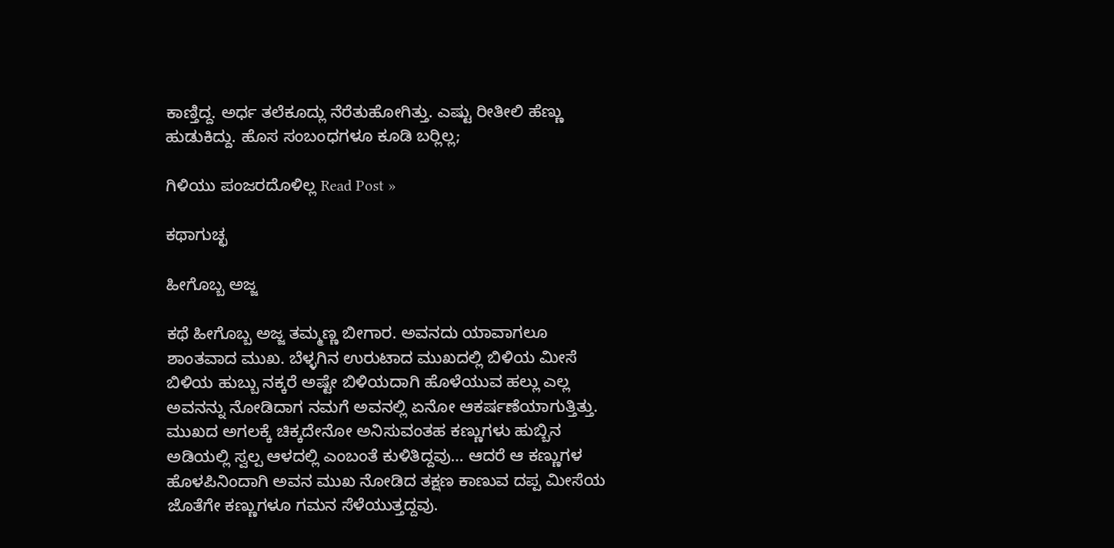ಕಾಣ್ತಿದ್ದ. ಅರ್ಧ ತಲೆಕೂದ್ಲು ನೆರೆತುಹೋಗಿತ್ತು. ಎಷ್ಟು ರೀತೀಲಿ ಹೆಣ್ಣು ಹುಡುಕಿದ್ದು. ಹೊಸ ಸಂಬಂಧಗಳೂ ಕೂಡಿ ಬರ‍್ಲಿಲ್ಲ;

ಗಿಳಿಯು ಪಂಜರದೊಳಿಲ್ಲ Read Post »

ಕಥಾಗುಚ್ಛ

ಹೀಗೊಬ್ಬ ಅಜ್ಜ

ಕಥೆ ಹೀಗೊಬ್ಬ ಅಜ್ಜ ತಮ್ಮಣ್ಣ ಬೀಗಾರ. ಅವನದು ಯಾವಾಗಲೂ ಶಾಂತವಾದ ಮುಖ. ಬೆಳ್ಳಗಿನ ಉರುಟಾದ ಮುಖದಲ್ಲಿ ಬಿಳಿಯ ಮೀಸೆ ಬಿಳಿಯ ಹುಬ್ಬು ನಕ್ಕರೆ ಅಷ್ಟೇ ಬಿಳಿಯದಾಗಿ ಹೊಳೆಯುವ ಹಲ್ಲು ಎಲ್ಲ ಅವನನ್ನು ನೋಡಿದಾಗ ನಮಗೆ ಅವನಲ್ಲಿ ಏನೋ ಆಕರ್ಷಣೆಯಾಗುತ್ತಿತ್ತು. ಮುಖದ ಅಗಲಕ್ಕೆ ಚಿಕ್ಕದೇನೋ ಅನಿಸುವಂತಹ ಕಣ್ಣುಗಳು ಹುಬ್ಬಿನ ಅಡಿಯಲ್ಲಿ ಸ್ವಲ್ಪ ಆಳದಲ್ಲಿ ಎಂಬಂತೆ ಕುಳಿತಿದ್ದವು… ಆದರೆ ಆ ಕಣ್ಣುಗಳ ಹೊಳಪಿನಿಂದಾಗಿ ಅವನ ಮುಖ ನೋಡಿದ ತಕ್ಷಣ ಕಾಣುವ ದಪ್ಪ ಮೀಸೆಯ ಜೊತೆಗೇ ಕಣ್ಣುಗಳೂ ಗಮನ ಸೆಳೆಯುತ್ತದ್ದವು.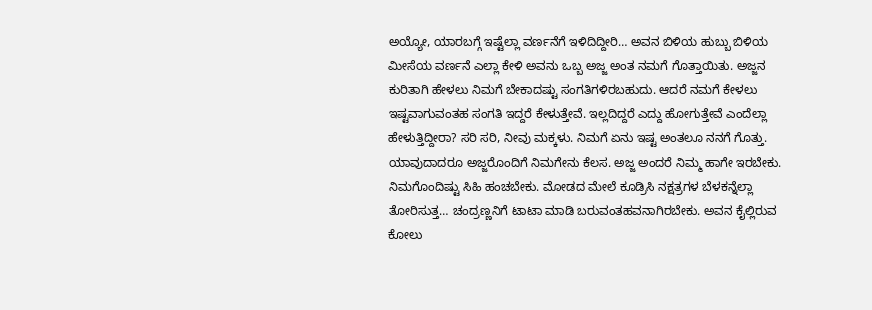ಅಯ್ಯೋ, ಯಾರಬಗ್ಗೆ ಇಷ್ಟೆಲ್ಲಾ ವರ್ಣನೆಗೆ ಇಳಿದಿದ್ದೀರಿ… ಅವನ ಬಿಳಿಯ ಹುಬ್ಬು ಬಿಳಿಯ ಮೀಸೆಯ ವರ್ಣನೆ ಎಲ್ಲಾ ಕೇಳಿ ಅವನು ಒಬ್ಬ ಅಜ್ಜ ಅಂತ ನಮಗೆ ಗೊತ್ತಾಯಿತು. ಅಜ್ಜನ ಕುರಿತಾಗಿ ಹೇಳಲು ನಿಮಗೆ ಬೇಕಾದಷ್ಟು ಸಂಗತಿಗಳಿರಬಹುದು. ಆದರೆ ನಮಗೆ ಕೇಳಲು ಇಷ್ಟವಾಗುವಂತಹ ಸಂಗತಿ ಇದ್ದರೆ ಕೇಳುತ್ತೇವೆ. ಇಲ್ಲದಿದ್ದರೆ ಎದ್ದು ಹೋಗುತ್ತೇವೆ ಎಂದೆಲ್ಲಾ ಹೇಳುತ್ತಿದ್ದೀರಾ? ಸರಿ ಸರಿ, ನೀವು ಮಕ್ಕಳು. ನಿಮಗೆ ಏನು ಇಷ್ಟ ಅಂತಲೂ ನನಗೆ ಗೊತ್ತು. ಯಾವುದಾದರೂ ಅಜ್ಜರೊಂದಿಗೆ ನಿಮಗೇನು ಕೆಲಸ. ಅಜ್ಜ ಅಂದರೆ ನಿಮ್ಮ ಹಾಗೇ ಇರಬೇಕು. ನಿಮಗೊಂದಿಷ್ಟು ಸಿಹಿ ಹಂಚಬೇಕು. ಮೋಡದ ಮೇಲೆ ಕೂಡ್ರಿಸಿ ನಕ್ಷತ್ರಗಳ ಬೆಳಕನ್ನೆಲ್ಲಾ ತೋರಿಸುತ್ತ… ಚಂದ್ರಣ್ಣನಿಗೆ ಟಾಟಾ ಮಾಡಿ ಬರುವಂತಹವನಾಗಿರಬೇಕು. ಅವನ ಕೈಲ್ಲಿರುವ ಕೋಲು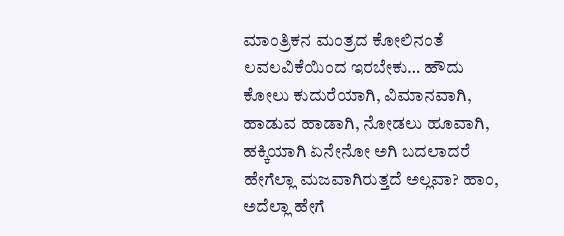ಮಾಂತ್ರಿಕನ ಮಂತ್ರದ ಕೋಲಿನಂತೆ ಲವಲವಿಕೆಯಿಂದ ಇರಬೇಕು… ಹೌದು ಕೋಲು ಕುದುರೆಯಾಗಿ, ವಿಮಾನವಾಗಿ, ಹಾಡುವ ಹಾಡಾಗಿ, ನೋಡಲು ಹೂವಾಗಿ, ಹಕ್ಕಿಯಾಗಿ ಏನೇನೋ ಅಗಿ ಬದಲಾದರೆ ಹೇಗೆಲ್ಲಾ ಮಜವಾಗಿರುತ್ತದೆ ಅಲ್ಲವಾ? ಹಾಂ, ಅದೆಲ್ಲಾ ಹೇಗೆ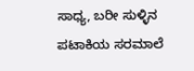ಸಾಧ್ಯ, ಬರೀ ಸುಳ್ಳಿನ ಪಟಾಕಿಯ ಸರಮಾಲೆ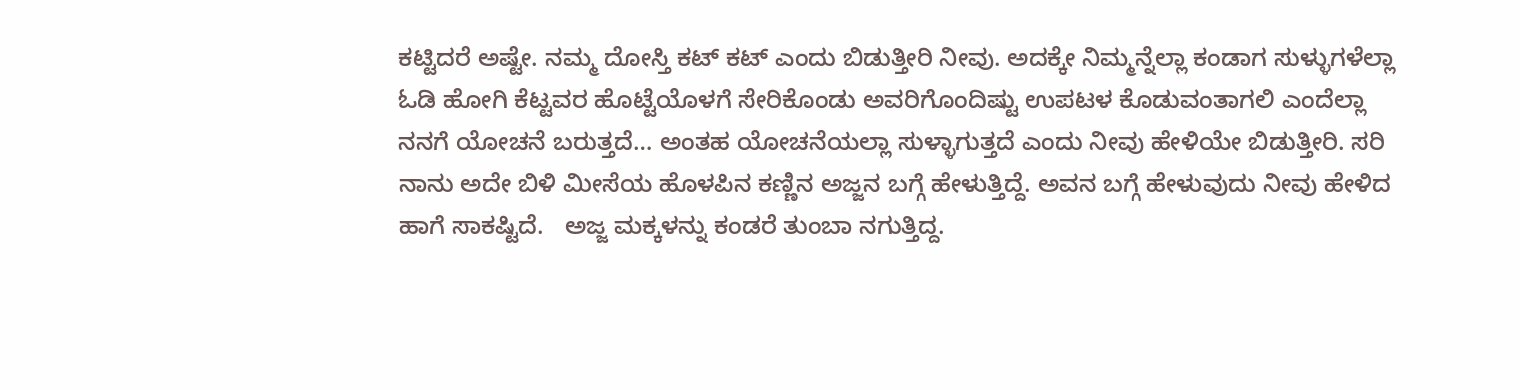ಕಟ್ಟಿದರೆ ಅಷ್ಟೇ. ನಮ್ಮ ದೋಸ್ತಿ ಕಟ್ ಕಟ್ ಎಂದು ಬಿಡುತ್ತೀರಿ ನೀವು. ಅದಕ್ಕೇ ನಿಮ್ಮನ್ನೆಲ್ಲಾ ಕಂಡಾಗ ಸುಳ್ಳುಗಳೆಲ್ಲಾ ಓಡಿ ಹೋಗಿ ಕೆಟ್ಟವರ ಹೊಟ್ಟೆಯೊಳಗೆ ಸೇರಿಕೊಂಡು ಅವರಿಗೊಂದಿಷ್ಟು ಉಪಟಳ ಕೊಡುವಂತಾಗಲಿ ಎಂದೆಲ್ಲಾ ನನಗೆ ಯೋಚನೆ ಬರುತ್ತದೆ… ಅಂತಹ ಯೋಚನೆಯಲ್ಲಾ ಸುಳ್ಳಾಗುತ್ತದೆ ಎಂದು ನೀವು ಹೇಳಿಯೇ ಬಿಡುತ್ತೀರಿ. ಸರಿ ನಾನು ಅದೇ ಬಿಳಿ ಮೀಸೆಯ ಹೊಳಪಿನ ಕಣ್ಣಿನ ಅಜ್ಜನ ಬಗ್ಗೆ ಹೇಳುತ್ತಿದ್ದೆ. ಅವನ ಬಗ್ಗೆ ಹೇಳುವುದು ನೀವು ಹೇಳಿದ ಹಾಗೆ ಸಾಕಷ್ಟಿದೆ.   ಅಜ್ಜ ಮಕ್ಕಳನ್ನು ಕಂಡರೆ ತುಂಬಾ ನಗುತ್ತಿದ್ದ.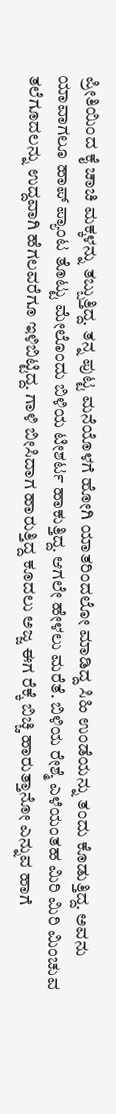ಪ್ರೀತಿಯಿಂದ ಕೈ ಚಾಚಿ ಮಕ್ಕಳನ್ನು ತಬ್ಬುತ್ತಿದ್ದ. ತನ್ನ ಪುಟ್ಟ ಮನೆಯೊಳಗೆ ಹೋಗಿ ಯಾತರಿಂದಲೋ ಮಾಡಿದ್ದ ಸಿಹಿ ಉಂಡೆಯನ್ನು ತಂದು ಕೊಡುತ್ತಿದ್ದ. ಅವನು ಯಾವಾಗಲೂ ಹಾಪ್ ಪ್ಯಾಂಟ ತೊಟ್ಟು ಮೇಲೊಂದು ಬಿಳಿಯ ಟೀಶರ್ಟ ಹಾಕುತ್ತಿದ್ದ. ಆಗಲೇ ಹೇಳಲು ಮರೆತೆ. ಬಿಳಿಯ ರೇಶ್ಮೆ ಎಳೆಯಂತಹ ಮಿರಿ ಮಿರಿ ಮಿಂಚುವ ತಲೆಗೂದಲನ್ನು ಉದ್ದವಾಗಿ ಹೆಗಲವರೆಗೂ ಇಳಿಬಿಟ್ಟಿದ್ದ. ಗಾಳಿ ಬೀಸಿದಾಗ ಹಾರುತ್ತಿದ್ದ ಕೂದಲು ಅಜ್ಜ ಈಗ ರೆಕ್ಕೆ ಬಿಚ್ಚಿ ಹಾರುತ್ತಾನೋ ಎನ್ನುವ ಹಾಗೆ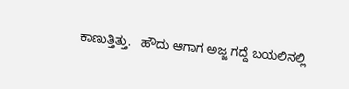ಕಾಣುತ್ತಿತ್ತು.   ಹೌದು ಆಗಾಗ ಅಜ್ಜ ಗದ್ದೆ ಬಯಲಿನಲ್ಲಿ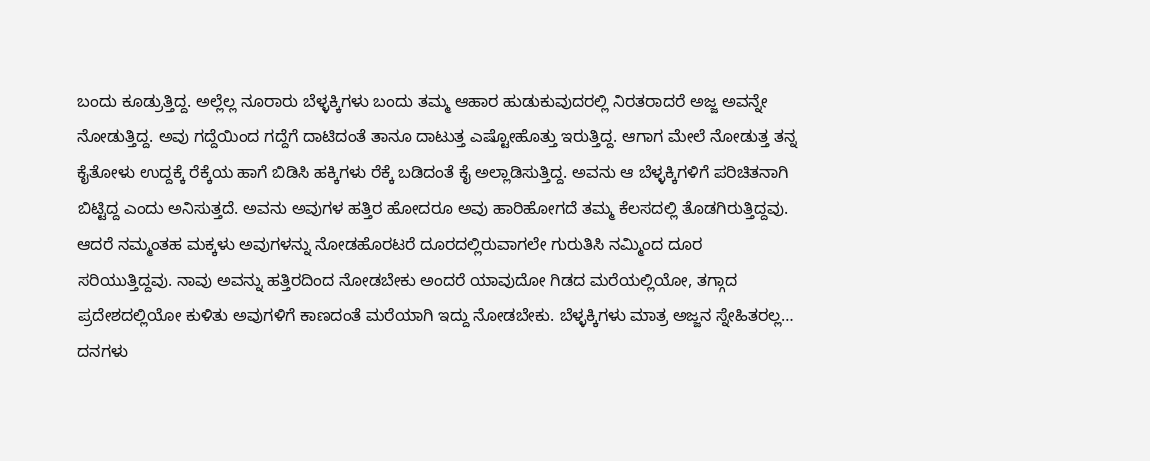ಬಂದು ಕೂಡ್ರುತ್ತಿದ್ದ. ಅಲ್ಲೆಲ್ಲ ನೂರಾರು ಬೆಳ್ಳಕ್ಕಿಗಳು ಬಂದು ತಮ್ಮ ಆಹಾರ ಹುಡುಕುವುದರಲ್ಲಿ ನಿರತರಾದರೆ ಅಜ್ಜ ಅವನ್ನೇ ನೋಡುತ್ತಿದ್ದ. ಅವು ಗದ್ದೆಯಿಂದ ಗದ್ದೆಗೆ ದಾಟಿದಂತೆ ತಾನೂ ದಾಟುತ್ತ ಎಷ್ಟೋಹೊತ್ತು ಇರುತ್ತಿದ್ದ. ಆಗಾಗ ಮೇಲೆ ನೋಡುತ್ತ ತನ್ನ ಕೈತೋಳು ಉದ್ದಕ್ಕೆ ರೆಕ್ಕೆಯ ಹಾಗೆ ಬಿಡಿಸಿ ಹಕ್ಕಿಗಳು ರೆಕ್ಕೆ ಬಡಿದಂತೆ ಕೈ ಅಲ್ಲಾಡಿಸುತ್ತಿದ್ದ. ಅವನು ಆ ಬೆಳ್ಳಕ್ಕಿಗಳಿಗೆ ಪರಿಚಿತನಾಗಿ ಬಿಟ್ಟಿದ್ದ ಎಂದು ಅನಿಸುತ್ತದೆ. ಅವನು ಅವುಗಳ ಹತ್ತಿರ ಹೋದರೂ ಅವು ಹಾರಿಹೋಗದೆ ತಮ್ಮ ಕೆಲಸದಲ್ಲಿ ತೊಡಗಿರುತ್ತಿದ್ದವು. ಆದರೆ ನಮ್ಮಂತಹ ಮಕ್ಕಳು ಅವುಗಳನ್ನು ನೋಡಹೊರಟರೆ ದೂರದಲ್ಲಿರುವಾಗಲೇ ಗುರುತಿಸಿ ನಮ್ಮಿಂದ ದೂರ ಸರಿಯುತ್ತಿದ್ದವು. ನಾವು ಅವನ್ನು ಹತ್ತಿರದಿಂದ ನೋಡಬೇಕು ಅಂದರೆ ಯಾವುದೋ ಗಿಡದ ಮರೆಯಲ್ಲಿಯೋ, ತಗ್ಗಾದ ಪ್ರದೇಶದಲ್ಲಿಯೋ ಕುಳಿತು ಅವುಗಳಿಗೆ ಕಾಣದಂತೆ ಮರೆಯಾಗಿ ಇದ್ದು ನೋಡಬೇಕು. ಬೆಳ್ಳಕ್ಕಿಗಳು ಮಾತ್ರ ಅಜ್ಜನ ಸ್ನೇಹಿತರಲ್ಲ… ದನಗಳು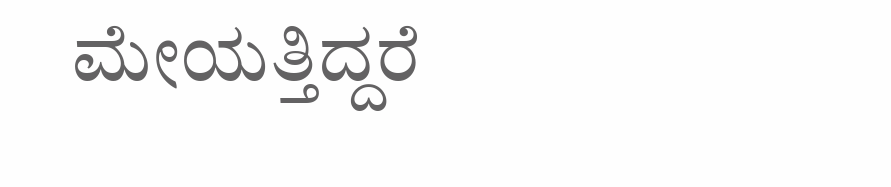ಮೇಯತ್ತಿದ್ದರೆ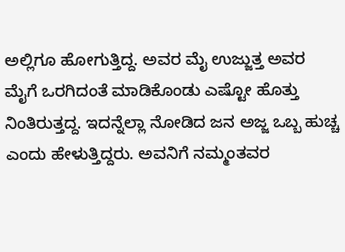ಅಲ್ಲಿಗೂ ಹೋಗುತ್ತಿದ್ದ. ಅವರ ಮೈ ಉಜ್ಜುತ್ತ ಅವರ ಮೈಗೆ ಒರಗಿದಂತೆ ಮಾಡಿಕೊಂಡು ಎಷ್ಟೋ ಹೊತ್ತು ನಿಂತಿರುತ್ತದ್ದ. ಇದನ್ನೆಲ್ಲಾ ನೋಡಿದ ಜನ ಅಜ್ಜ ಒಬ್ಬ ಹುಚ್ಚ ಎಂದು ಹೇಳುತ್ತಿದ್ದರು. ಅವನಿಗೆ ನಮ್ಮಂತವರ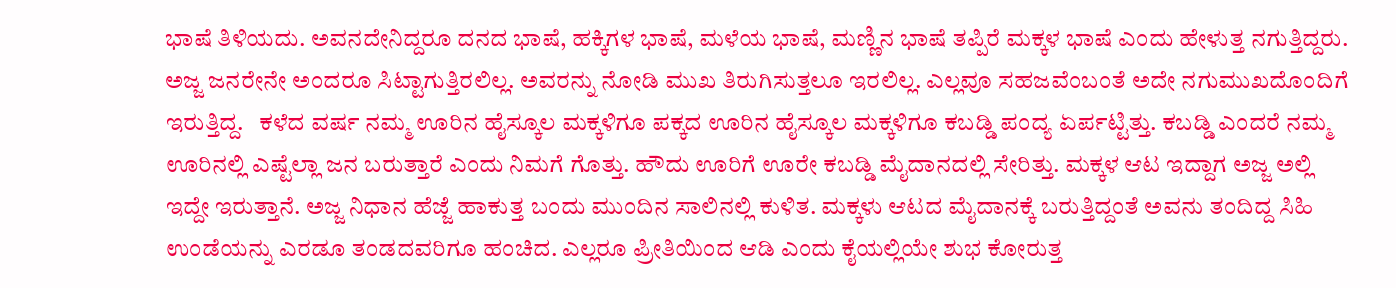ಭಾಷೆ ತಿಳಿಯದು. ಅವನದೇನಿದ್ದರೂ ದನದ ಭಾಷೆ, ಹಕ್ಕಿಗಳ ಭಾಷೆ, ಮಳೆಯ ಭಾಷೆ, ಮಣ್ಣಿನ ಭಾಷೆ ತಪ್ಪಿರೆ ಮಕ್ಕಳ ಭಾಷೆ ಎಂದು ಹೇಳುತ್ತ ನಗುತ್ತಿದ್ದರು. ಅಜ್ಜ ಜನರೇನೇ ಅಂದರೂ ಸಿಟ್ಟಾಗುತ್ತಿರಲಿಲ್ಲ. ಅವರನ್ನು ನೋಡಿ ಮುಖ ತಿರುಗಿಸುತ್ತಲೂ ಇರಲಿಲ್ಲ. ಎಲ್ಲವೂ ಸಹಜವೆಂಬಂತೆ ಅದೇ ನಗುಮುಖದೊಂದಿಗೆ ಇರುತ್ತಿದ್ದ.   ಕಳೆದ ವರ್ಷ ನಮ್ಮ ಊರಿನ ಹೈಸ್ಕೂಲ ಮಕ್ಕಳಿಗೂ ಪಕ್ಕದ ಊರಿನ ಹೈಸ್ಕೂಲ ಮಕ್ಕಳಿಗೂ ಕಬಡ್ಡಿ ಪಂದ್ಯ ಏರ್ಪಟ್ಟಿತ್ತು. ಕಬಡ್ಡಿ ಎಂದರೆ ನಮ್ಮ ಊರಿನಲ್ಲಿ ಎಷ್ಟೆಲ್ಲಾ ಜನ ಬರುತ್ತಾರೆ ಎಂದು ನಿಮಗೆ ಗೊತ್ತು. ಹೌದು ಊರಿಗೆ ಊರೇ ಕಬಡ್ಡಿ ಮೈದಾನದಲ್ಲಿ ಸೇರಿತ್ತು. ಮಕ್ಕಳ ಆಟ ಇದ್ದಾಗ ಅಜ್ಜ ಅಲ್ಲಿ ಇದ್ದೇ ಇರುತ್ತಾನೆ. ಅಜ್ಜ ನಿಧಾನ ಹೆಜ್ಜೆ ಹಾಕುತ್ತ ಬಂದು ಮುಂದಿನ ಸಾಲಿನಲ್ಲಿ ಕುಳಿತ. ಮಕ್ಕಳು ಆಟದ ಮೈದಾನಕ್ಕೆ ಬರುತ್ತಿದ್ದಂತೆ ಅವನು ತಂದಿದ್ದ ಸಿಹಿ ಉಂಡೆಯನ್ನು ಎರಡೂ ತಂಡದವರಿಗೂ ಹಂಚಿದ. ಎಲ್ಲರೂ ಪ್ರೀತಿಯಿಂದ ಆಡಿ ಎಂದು ಕೈಯಲ್ಲಿಯೇ ಶುಭ ಕೋರುತ್ತ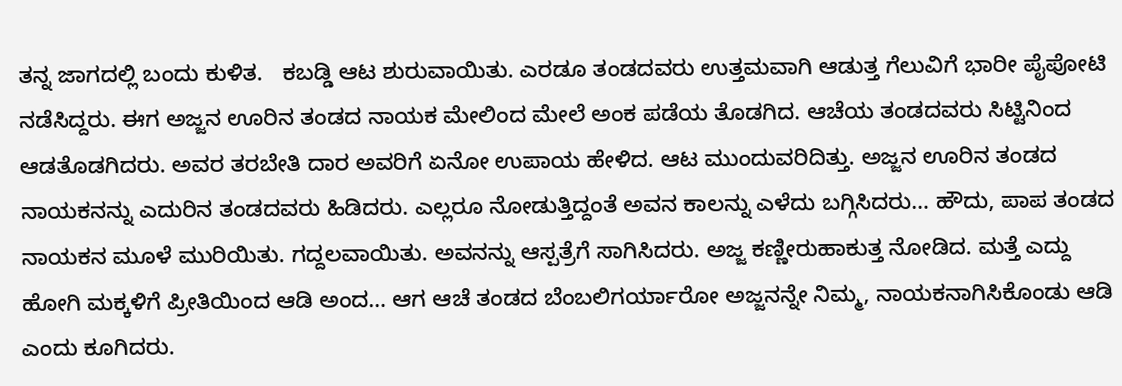ತನ್ನ ಜಾಗದಲ್ಲಿ ಬಂದು ಕುಳಿತ.   ಕಬಡ್ಡಿ ಆಟ ಶುರುವಾಯಿತು. ಎರಡೂ ತಂಡದವರು ಉತ್ತಮವಾಗಿ ಆಡುತ್ತ ಗೆಲುವಿಗೆ ಭಾರೀ ಪೈಪೋಟಿ ನಡೆಸಿದ್ದರು. ಈಗ ಅಜ್ಜನ ಊರಿನ ತಂಡದ ನಾಯಕ ಮೇಲಿಂದ ಮೇಲೆ ಅಂಕ ಪಡೆಯ ತೊಡಗಿದ. ಆಚೆಯ ತಂಡದವರು ಸಿಟ್ಟಿನಿಂದ ಆಡತೊಡಗಿದರು. ಅವರ ತರಬೇತಿ ದಾರ ಅವರಿಗೆ ಏನೋ ಉಪಾಯ ಹೇಳಿದ. ಆಟ ಮುಂದುವರಿದಿತ್ತು. ಅಜ್ಜನ ಊರಿನ ತಂಡದ ನಾಯಕನನ್ನು ಎದುರಿನ ತಂಡದವರು ಹಿಡಿದರು. ಎಲ್ಲರೂ ನೋಡುತ್ತಿದ್ದಂತೆ ಅವನ ಕಾಲನ್ನು ಎಳೆದು ಬಗ್ಗಿಸಿದರು… ಹೌದು, ಪಾಪ ತಂಡದ ನಾಯಕನ ಮೂಳೆ ಮುರಿಯಿತು. ಗದ್ದಲವಾಯಿತು. ಅವನನ್ನು ಆಸ್ಪತ್ರೆಗೆ ಸಾಗಿಸಿದರು. ಅಜ್ಜ ಕಣ್ಣೀರುಹಾಕುತ್ತ ನೋಡಿದ. ಮತ್ತೆ ಎದ್ದು ಹೋಗಿ ಮಕ್ಕಳಿಗೆ ಪ್ರೀತಿಯಿಂದ ಆಡಿ ಅಂದ… ಆಗ ಆಚೆ ತಂಡದ ಬೆಂಬಲಿಗರ್ಯಾರೋ ಅಜ್ಜನನ್ನೇ ನಿಮ್ಮ, ನಾಯಕನಾಗಿಸಿಕೊಂಡು ಆಡಿ ಎಂದು ಕೂಗಿದರು.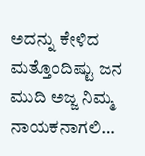ಅದನ್ನು ಕೇಳಿದ ಮತ್ತೊಂದಿಷ್ಟು ಜನ ಮುದಿ ಅಜ್ಜ ನಿಮ್ಮ ನಾಯಕನಾಗಲಿ…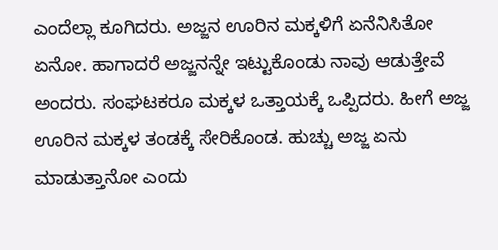ಎಂದೆಲ್ಲಾ ಕೂಗಿದರು. ಅಜ್ಜನ ಊರಿನ ಮಕ್ಕಳಿಗೆ ಏನೆನಿಸಿತೋ ಏನೋ. ಹಾಗಾದರೆ ಅಜ್ಜನನ್ನೇ ಇಟ್ಟುಕೊಂಡು ನಾವು ಆಡುತ್ತೇವೆ ಅಂದರು. ಸಂಘಟಕರೂ ಮಕ್ಕಳ ಒತ್ತಾಯಕ್ಕೆ ಒಪ್ಪಿದರು. ಹೀಗೆ ಅಜ್ಜ ಊರಿನ ಮಕ್ಕಳ ತಂಡಕ್ಕೆ ಸೇರಿಕೊಂಡ. ಹುಚ್ಚು ಅಜ್ಜ ಏನು ಮಾಡುತ್ತಾನೋ ಎಂದು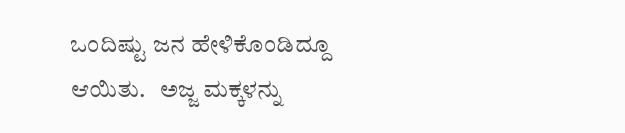ಒಂದಿಷ್ಟು ಜನ ಹೇಳಿಕೊಂಡಿದ್ದೂ ಆಯಿತು.   ಅಜ್ಜ ಮಕ್ಕಳನ್ನು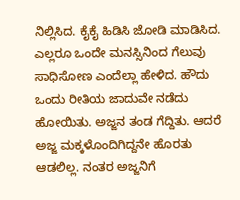ನಿಲ್ಲಿಸಿದ. ಕೈಕೈ ಹಿಡಿಸಿ ಜೋಡಿ ಮಾಡಿಸಿದ. ಎಲ್ಲರೂ ಒಂದೇ ಮನಸ್ಸಿನಿಂದ ಗೆಲುವು ಸಾಧಿಸೋಣ ಎಂದೆಲ್ಲಾ ಹೇಳಿದ. ಹೌದು ಒಂದು ರೀತಿಯ ಜಾದುವೇ ನಡೆದು ಹೋಯಿತು. ಅಜ್ಜನ ತಂಡ ಗೆದ್ದಿತು. ಆದರೆ ಅಜ್ಜ ಮಕ್ಕಳೊಂದಿಗಿದ್ದನೇ ಹೊರತು ಆಡಲಿಲ್ಲ. ನಂತರ ಅಜ್ಜನಿಗೆ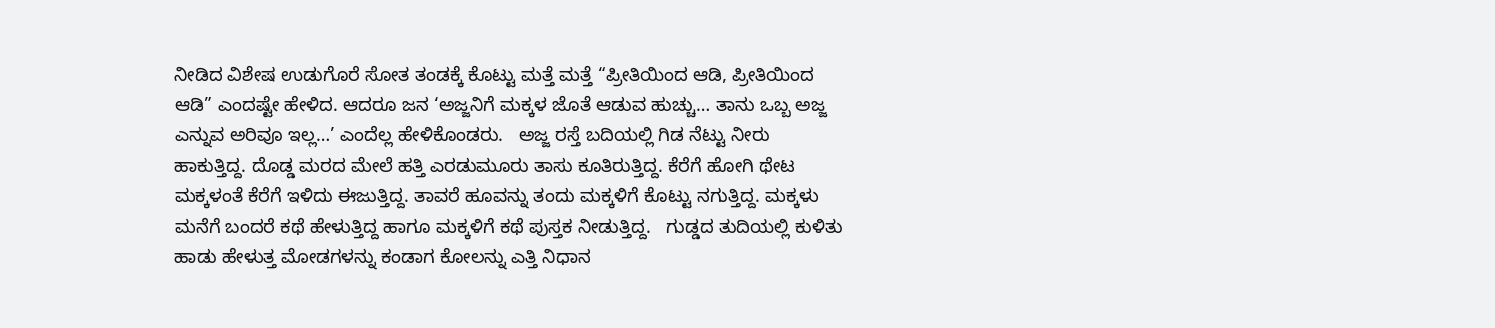ನೀಡಿದ ವಿಶೇಷ ಉಡುಗೊರೆ ಸೋತ ತಂಡಕ್ಕೆ ಕೊಟ್ಟು ಮತ್ತೆ ಮತ್ತೆ “ಪ್ರೀತಿಯಿಂದ ಆಡಿ, ಪ್ರೀತಿಯಿಂದ ಆಡಿ” ಎಂದಷ್ಟೇ ಹೇಳಿದ. ಆದರೂ ಜನ ‘ಅಜ್ಜನಿಗೆ ಮಕ್ಕಳ ಜೊತೆ ಆಡುವ ಹುಚ್ಚು… ತಾನು ಒಬ್ಬ ಅಜ್ಜ ಎನ್ನುವ ಅರಿವೂ ಇಲ್ಲ…’ ಎಂದೆಲ್ಲ ಹೇಳಿಕೊಂಡರು.   ಅಜ್ಜ ರಸ್ತೆ ಬದಿಯಲ್ಲಿ ಗಿಡ ನೆಟ್ಟು ನೀರು ಹಾಕುತ್ತಿದ್ದ. ದೊಡ್ಡ ಮರದ ಮೇಲೆ ಹತ್ತಿ ಎರಡುಮೂರು ತಾಸು ಕೂತಿರುತ್ತಿದ್ದ. ಕೆರೆಗೆ ಹೋಗಿ ಥೇಟ ಮಕ್ಕಳಂತೆ ಕೆರೆಗೆ ಇಳಿದು ಈಜುತ್ತಿದ್ದ. ತಾವರೆ ಹೂವನ್ನು ತಂದು ಮಕ್ಕಳಿಗೆ ಕೊಟ್ಟು ನಗುತ್ತಿದ್ದ. ಮಕ್ಕಳು ಮನೆಗೆ ಬಂದರೆ ಕಥೆ ಹೇಳುತ್ತಿದ್ದ ಹಾಗೂ ಮಕ್ಕಳಿಗೆ ಕಥೆ ಪುಸ್ತಕ ನೀಡುತ್ತಿದ್ದ.   ಗುಡ್ಡದ ತುದಿಯಲ್ಲಿ ಕುಳಿತು ಹಾಡು ಹೇಳುತ್ತ ಮೋಡಗಳನ್ನು ಕಂಡಾಗ ಕೋಲನ್ನು ಎತ್ತಿ ನಿಧಾನ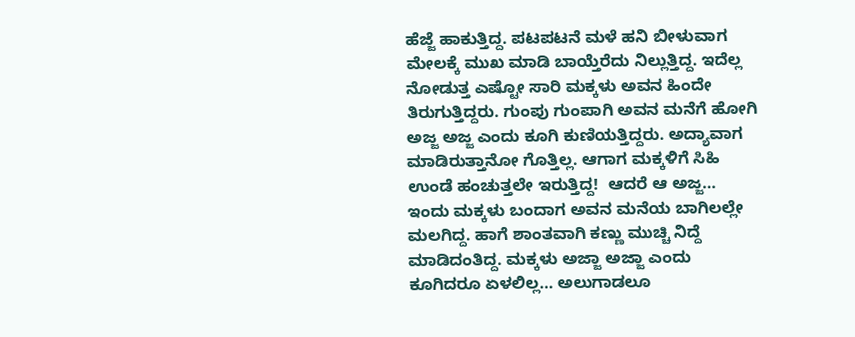ಹೆಜ್ಜೆ ಹಾಕುತ್ತಿದ್ದ. ಪಟಪಟನೆ ಮಳೆ ಹನಿ ಬೀಳುವಾಗ ಮೇಲಕ್ಕೆ ಮುಖ ಮಾಡಿ ಬಾಯ್ತೆರೆದು ನಿಲ್ಲುತ್ತಿದ್ದ. ಇದೆಲ್ಲ ನೋಡುತ್ತ ಎಷ್ಟೋ ಸಾರಿ ಮಕ್ಕಳು ಅವನ ಹಿಂದೇ ತಿರುಗುತ್ತಿದ್ದರು. ಗುಂಪು ಗುಂಪಾಗಿ ಅವನ ಮನೆಗೆ ಹೋಗಿ ಅಜ್ಜ ಅಜ್ಜ ಎಂದು ಕೂಗಿ ಕುಣಿಯತ್ತಿದ್ದರು. ಅದ್ಯಾವಾಗ ಮಾಡಿರುತ್ತಾನೋ ಗೊತ್ತಿಲ್ಲ. ಆಗಾಗ ಮಕ್ಕಳಿಗೆ ಸಿಹಿ ಉಂಡೆ ಹಂಚುತ್ತಲೇ ಇರುತ್ತಿದ್ದ!  ಆದರೆ ಆ ಅಜ್ಜ… ಇಂದು ಮಕ್ಕಳು ಬಂದಾಗ ಅವನ ಮನೆಯ ಬಾಗಿಲಲ್ಲೇ ಮಲಗಿದ್ದ. ಹಾಗೆ ಶಾಂತವಾಗಿ ಕಣ್ಣು ಮುಚ್ಚಿ ನಿದ್ದೆ ಮಾಡಿದಂತಿದ್ದ. ಮಕ್ಕಳು ಅಜ್ಜಾ ಅಜ್ಜಾ ಎಂದು ಕೂಗಿದರೂ ಏಳಲಿಲ್ಲ… ಅಲುಗಾಡಲೂ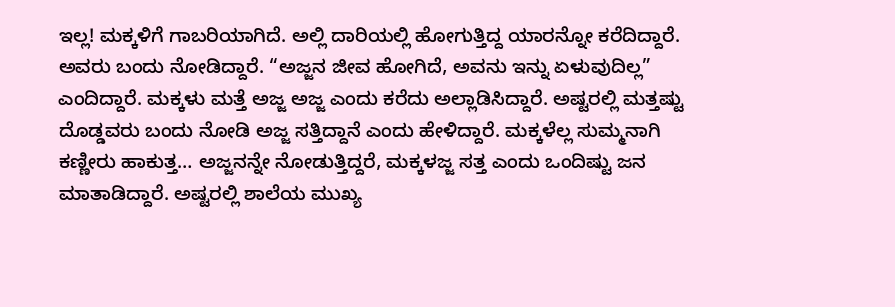ಇಲ್ಲ! ಮಕ್ಕಳಿಗೆ ಗಾಬರಿಯಾಗಿದೆ. ಅಲ್ಲಿ ದಾರಿಯಲ್ಲಿ ಹೋಗುತ್ತಿದ್ದ ಯಾರನ್ನೋ ಕರೆದಿದ್ದಾರೆ. ಅವರು ಬಂದು ನೋಡಿದ್ದಾರೆ. “ಅಜ್ಜನ ಜೀವ ಹೋಗಿದೆ, ಅವನು ಇನ್ನು ಏಳುವುದಿಲ್ಲ” ಎಂದಿದ್ದಾರೆ. ಮಕ್ಕಳು ಮತ್ತೆ ಅಜ್ಜ ಅಜ್ಜ ಎಂದು ಕರೆದು ಅಲ್ಲಾಡಿಸಿದ್ದಾರೆ. ಅಷ್ಟರಲ್ಲಿ ಮತ್ತಷ್ಟು ದೊಡ್ಡವರು ಬಂದು ನೋಡಿ ಅಜ್ಜ ಸತ್ತಿದ್ದಾನೆ ಎಂದು ಹೇಳಿದ್ದಾರೆ. ಮಕ್ಕಳೆಲ್ಲ ಸುಮ್ಮನಾಗಿ ಕಣ್ಣೀರು ಹಾಕುತ್ತ… ಅಜ್ಜನನ್ನೇ ನೋಡುತ್ತಿದ್ದರೆ, ಮಕ್ಕಳಜ್ಜ ಸತ್ತ ಎಂದು ಒಂದಿಷ್ಟು ಜನ ಮಾತಾಡಿದ್ದಾರೆ. ಅಷ್ಟರಲ್ಲಿ ಶಾಲೆಯ ಮುಖ್ಯ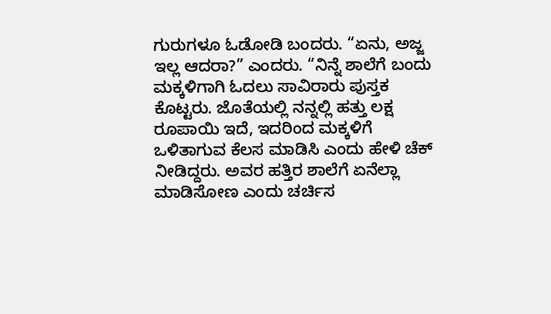ಗುರುಗಳೂ ಓಡೋಡಿ ಬಂದರು. “ಏನು, ಅಜ್ಜ ಇಲ್ಲ ಆದರಾ?” ಎಂದರು. “ನಿನ್ನೆ ಶಾಲೆಗೆ ಬಂದು ಮಕ್ಕಳಿಗಾಗಿ ಓದಲು ಸಾವಿರಾರು ಪುಸ್ತಕ ಕೊಟ್ಟರು. ಜೊತೆಯಲ್ಲಿ ನನ್ನಲ್ಲಿ ಹತ್ತು ಲಕ್ಷ ರೂಪಾಯಿ ಇದೆ, ಇದರಿಂದ ಮಕ್ಕಳಿಗೆ ಒಳಿತಾಗುವ ಕೆಲಸ ಮಾಡಿಸಿ ಎಂದು ಹೇಳಿ ಚೆಕ್ ನೀಡಿದ್ದರು. ಅವರ ಹತ್ತಿರ ಶಾಲೆಗೆ ಏನೆಲ್ಲಾ ಮಾಡಿಸೋಣ ಎಂದು ಚರ್ಚಿಸ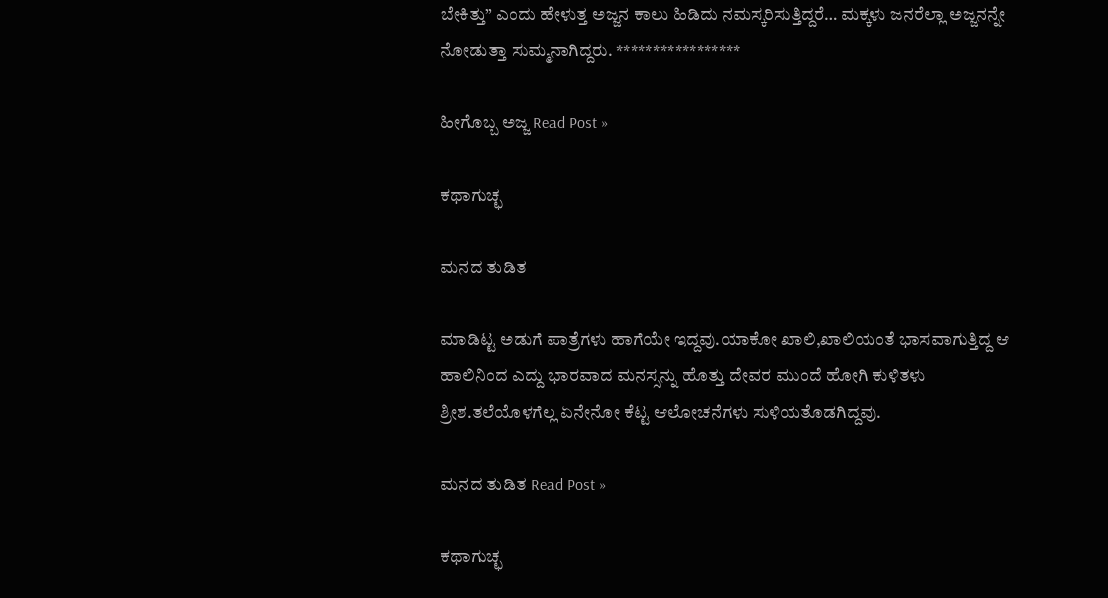ಬೇಕಿತ್ತು” ಎಂದು ಹೇಳುತ್ತ ಅಜ್ಜನ ಕಾಲು ಹಿಡಿದು ನಮಸ್ಕರಿಸುತ್ತಿದ್ದರೆ… ಮಕ್ಕಳು ಜನರೆಲ್ಲಾ ಅಜ್ಜನನ್ನೇ ನೋಡುತ್ತಾ ಸುಮ್ಮನಾಗಿದ್ದರು. *****************

ಹೀಗೊಬ್ಬ ಅಜ್ಜ Read Post »

ಕಥಾಗುಚ್ಛ

ಮನದ ತುಡಿತ

ಮಾಡಿಟ್ಟ ಅಡುಗೆ ಪಾತ್ರೆಗಳು ಹಾಗೆಯೇ ಇದ್ದವು.ಯಾಕೋ ಖಾಲಿ,ಖಾಲಿಯಂತೆ ಭಾಸವಾಗುತ್ತಿದ್ದ ಆ ಹಾಲಿನಿಂದ ಎದ್ದು ಭಾರವಾದ ಮನಸ್ಸನ್ನು ಹೊತ್ತು ದೇವರ ಮುಂದೆ ಹೋಗಿ ಕುಳಿತಳು ಶ್ರೀಶ.ತಲೆಯೊಳಗೆಲ್ಲ ಏನೇನೋ ಕೆಟ್ಟ ಆಲೋಚನೆಗಳು ಸುಳಿಯತೊಡಗಿದ್ದವು.

ಮನದ ತುಡಿತ Read Post »

ಕಥಾಗುಚ್ಛ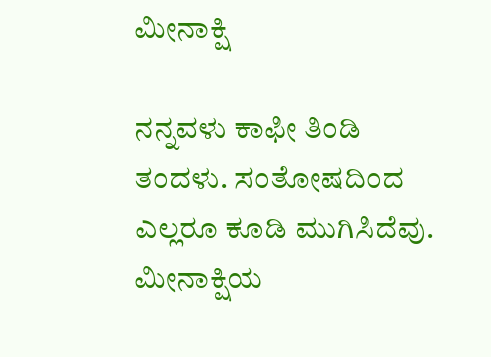ಮೀನಾಕ್ಷಿ

ನನ್ನವಳು ಕಾಫೀ ತಿಂಡಿ ತಂದಳು. ಸಂತೋಷದಿಂದ ಎಲ್ಲರೂ ಕೂಡಿ ಮುಗಿಸಿದೆವು. ಮೀನಾಕ್ಷಿಯ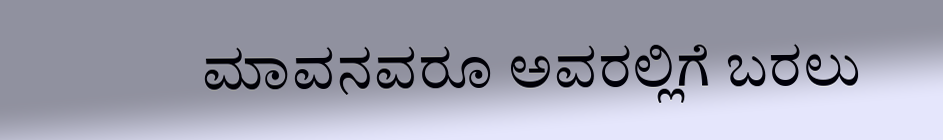ಮಾವನವರೂ ಅವರಲ್ಲಿಗೆ ಬರಲು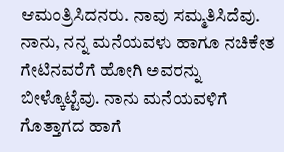ಆಮಂತ್ರಿಸಿದನರು. ನಾವು ಸಮ್ಮತಿಸಿದೆವು. ನಾನು, ನನ್ನ ಮನೆಯವಳು ಹಾಗೂ ನಚಿಕೇತ ಗೇಟಿನವರೆಗೆ ಹೋಗಿ ಅವರನ್ನು ಬೀಳ್ಕೊಟ್ಟೆವು. ನಾನು ಮನೆಯವಳಿಗೆ ಗೊತ್ತಾಗದ ಹಾಗೆ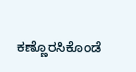ಕಣ್ಣೊರಸಿಕೊಂಡೆ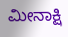ಮೀನಾಕ್ಷಿ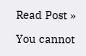Read Post »

You cannot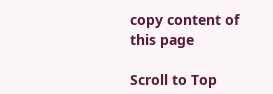copy content of this page

Scroll to Top